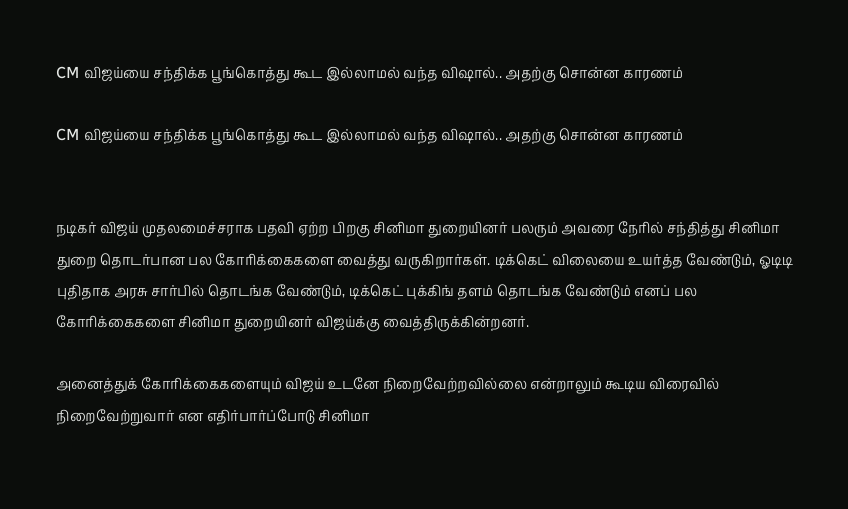CM விஜய்யை சந்திக்க பூங்கொத்து கூட இல்லாமல் வந்த விஷால்.. அதற்கு சொன்ன காரணம்

CM விஜய்யை சந்திக்க பூங்கொத்து கூட இல்லாமல் வந்த விஷால்.. அதற்கு சொன்ன காரணம்


நடிகர் விஜய் முதலமைச்சராக பதவி ஏற்ற பிறகு சினிமா துறையினர் பலரும் அவரை நேரில் சந்தித்து சினிமா துறை தொடர்பான பல கோரிக்கைகளை வைத்து வருகிறார்கள். டிக்கெட் விலையை உயர்த்த வேண்டும், ஓடிடி புதிதாக அரசு சார்பில் தொடங்க வேண்டும், டிக்கெட் புக்கிங் தளம் தொடங்க வேண்டும் எனப் பல கோரிக்கைகளை சினிமா துறையினர் விஜய்க்கு வைத்திருக்கின்றனர்.

அனைத்துக் கோரிக்கைகளையும் விஜய் உடனே நிறைவேற்றவில்லை என்றாலும் கூடிய விரைவில் நிறைவேற்றுவார் என எதிர்பார்ப்போடு சினிமா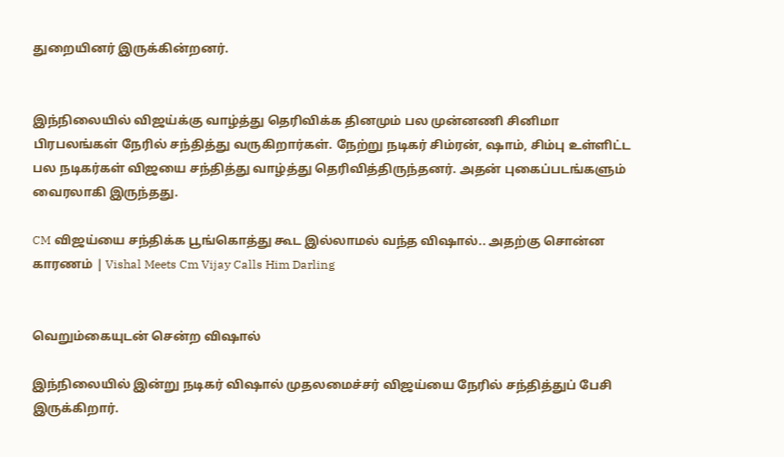துறையினர் இருக்கின்றனர்.


இந்நிலையில் விஜய்க்கு வாழ்த்து தெரிவிக்க தினமும் பல முன்னணி சினிமா பிரபலங்கள் நேரில் சந்தித்து வருகிறார்கள். நேற்று நடிகர் சிம்ரன், ஷாம், சிம்பு உள்ளிட்ட பல நடிகர்கள் விஜயை சந்தித்து வாழ்த்து தெரிவித்திருந்தனர். அதன் புகைப்படங்களும் வைரலாகி இருந்தது.

CM விஜய்யை சந்திக்க பூங்கொத்து கூட இல்லாமல் வந்த விஷால்.. அதற்கு சொன்ன காரணம் | Vishal Meets Cm Vijay Calls Him Darling


வெறும்கையுடன் சென்ற விஷால்

இந்நிலையில் இன்று நடிகர் விஷால் முதலமைச்சர் விஜய்யை நேரில் சந்தித்துப் பேசி இருக்கிறார்.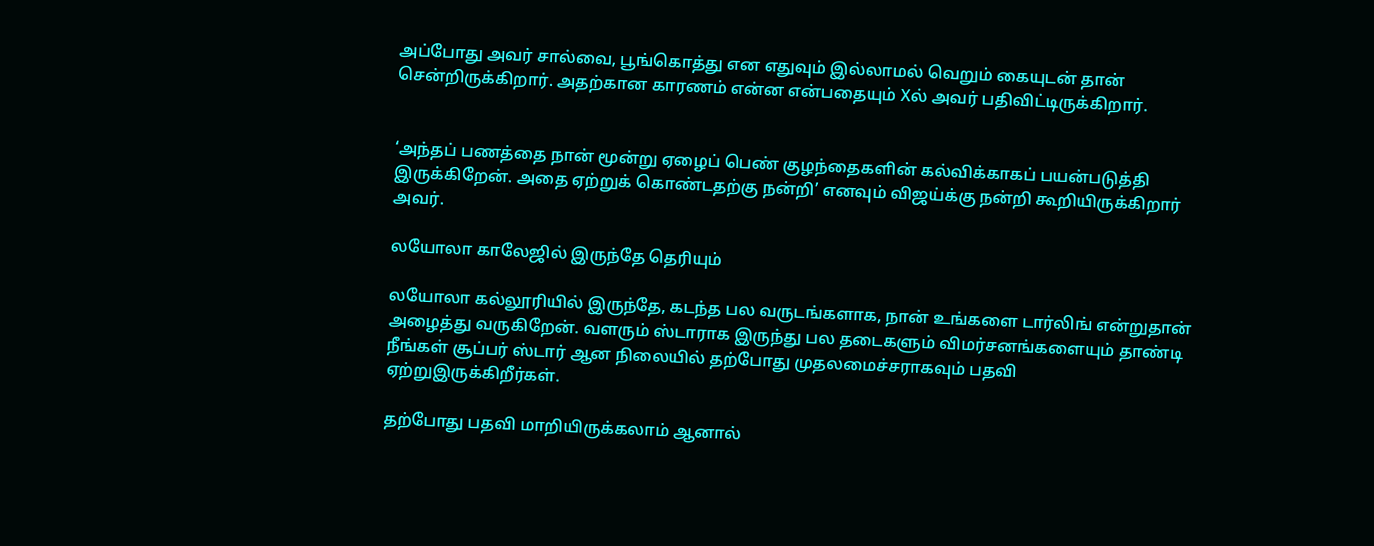அப்போது அவர் சால்வை, பூங்கொத்து என எதுவும் இல்லாமல் வெறும் கையுடன் தான் சென்றிருக்கிறார். அதற்கான காரணம் என்ன என்பதையும் Xல் அவர் பதிவிட்டிருக்கிறார்.


‘அந்தப் பணத்தை நான் மூன்று ஏழைப் பெண் குழந்தைகளின் கல்விக்காகப் பயன்படுத்தி இருக்கிறேன். அதை ஏற்றுக் கொண்டதற்கு நன்றி’ எனவும் விஜய்க்கு நன்றி கூறியிருக்கிறார் அவர்.

லயோலா காலேஜில் இருந்தே தெரியும்

லயோலா கல்லூரியில் இருந்தே, கடந்த பல வருடங்களாக, நான் உங்களை டார்லிங் என்றுதான் அழைத்து வருகிறேன். வளரும் ஸ்டாராக இருந்து பல தடைகளும் விமர்சனங்களையும் தாண்டி நீங்கள் சூப்பர் ஸ்டார் ஆன நிலையில் தற்போது முதலமைச்சராகவும் பதவி ஏற்றுஇருக்கிறீர்கள்.

தற்போது பதவி மாறியிருக்கலாம் ஆனால்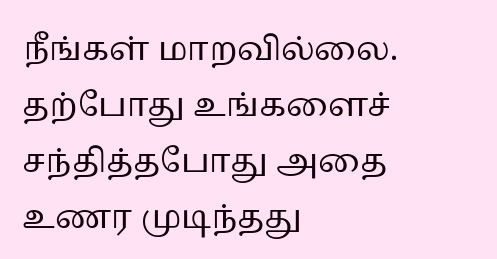நீங்கள் மாறவில்லை. தற்போது உங்களைச் சந்தித்தபோது அதை உணர முடிந்தது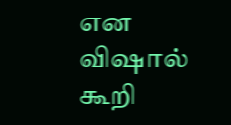என விஷால் கூறி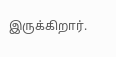இருக்கிறார்.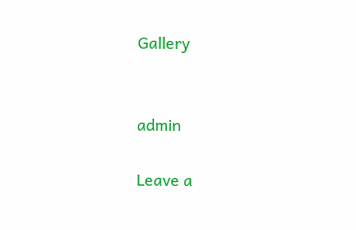Gallery


admin

Leave a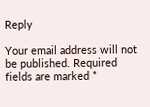Reply

Your email address will not be published. Required fields are marked *